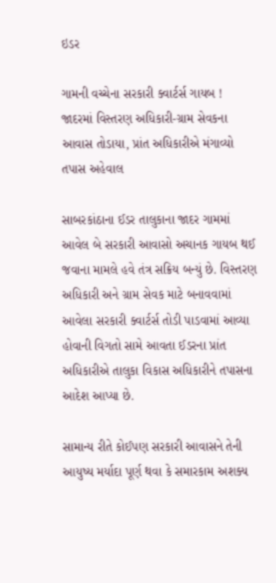ઇડર

ગામની વચ્ચેના સરકારી ક્વાર્ટર્સ ગાયબ ! જાદરમાં વિસ્તરણ અધિકારી-ગ્રામ સેવકના આવાસ તોડાયા, પ્રાંત અધિકારીએ મંગાવ્યો તપાસ અહેવાલ

સાબરકાંઠાના ઈડર તાલુકાના જાદર ગામમાં આવેલ બે સરકારી આવાસો અચાનક ગાયબ થઈ જવાના મામલે હવે તંત્ર સક્રિય બન્યું છે. વિસ્તરણ અધિકારી અને ગ્રામ સેવક માટે બનાવવામાં આવેલા સરકારી ક્વાર્ટર્સ તોડી પાડવામાં આવ્યા હોવાની વિગતો સામે આવતા ઈડરના પ્રાંત અધિકારીએ તાલુકા વિકાસ અધિકારીને તપાસના આદેશ આપ્યા છે.

સામાન્ય રીતે કોઈપણ સરકારી આવાસને તેની આયુષ્ય મર્યાદા પૂર્ણ થવા કે સમારકામ અશક્ય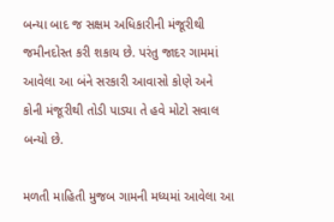બન્યા બાદ જ સક્ષમ અધિકારીની મંજૂરીથી જમીનદોસ્ત કરી શકાય છે. પરંતુ જાદર ગામમાં આવેલા આ બંને સરકારી આવાસો કોણે અને કોની મંજૂરીથી તોડી પાડ્યા તે હવે મોટો સવાલ બન્યો છે.

મળતી માહિતી મુજબ ગામની મધ્યમાં આવેલા આ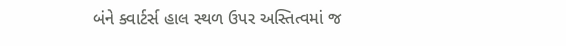બંને ક્વાર્ટર્સ હાલ સ્થળ ઉપર અસ્તિત્વમાં જ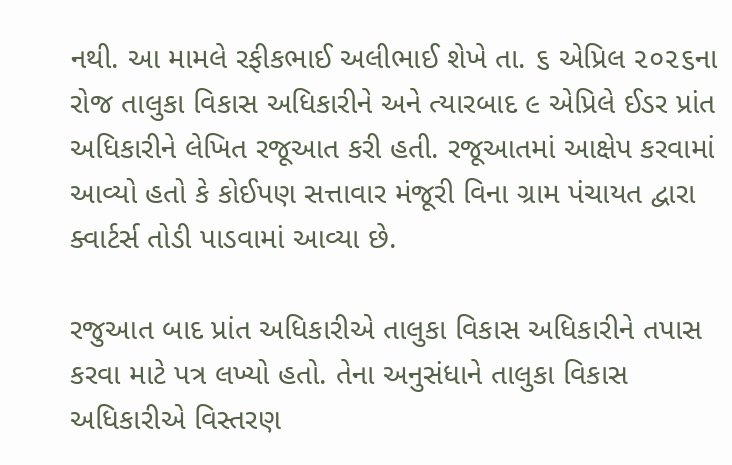નથી. આ મામલે રફીકભાઈ અલીભાઈ શેખે તા. ૬ એપ્રિલ ૨૦૨૬ના રોજ તાલુકા વિકાસ અધિકારીને અને ત્યારબાદ ૯ એપ્રિલે ઈડર પ્રાંત અધિકારીને લેખિત રજૂઆત કરી હતી. રજૂઆતમાં આક્ષેપ કરવામાં આવ્યો હતો કે કોઈપણ સત્તાવાર મંજૂરી વિના ગ્રામ પંચાયત દ્વારા ક્વાર્ટર્સ તોડી પાડવામાં આવ્યા છે.

રજુઆત બાદ પ્રાંત અધિકારીએ તાલુકા વિકાસ અધિકારીને તપાસ કરવા માટે પત્ર લખ્યો હતો. તેના અનુસંધાને તાલુકા વિકાસ અધિકારીએ વિસ્તરણ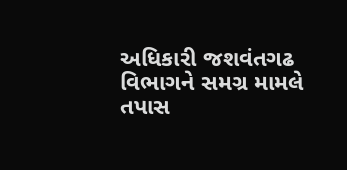અધિકારી જશવંતગઢ વિભાગને સમગ્ર મામલે તપાસ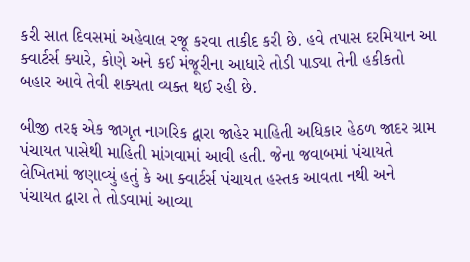કરી સાત દિવસમાં અહેવાલ રજૂ કરવા તાકીદ કરી છે. હવે તપાસ દરમિયાન આ ક્વાર્ટર્સ ક્યારે, કોણે અને કઈ મંજૂરીના આધારે તોડી પાડ્યા તેની હકીકતો બહાર આવે તેવી શક્યતા વ્યક્ત થઈ રહી છે.

બીજી તરફ એક જાગૃત નાગરિક દ્વારા જાહેર માહિતી અધિકાર હેઠળ જાદર ગ્રામ પંચાયત પાસેથી માહિતી માંગવામાં આવી હતી. જેના જવાબમાં પંચાયતે લેખિતમાં જણાવ્યું હતું કે આ ક્વાર્ટર્સ પંચાયત હસ્તક આવતા નથી અને પંચાયત દ્વારા તે તોડવામાં આવ્યા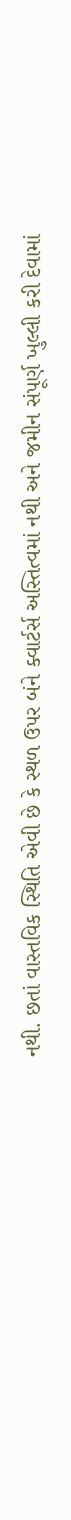નથી. છતાં વાસ્તવિક સ્થિતિ એવી છે કે સ્થળ ઉપર બંને ક્વાર્ટર્સ અસ્તિત્વમાં નથી અને જમીન સંપૂર્ણ ખુલ્લી કરી દેવામાં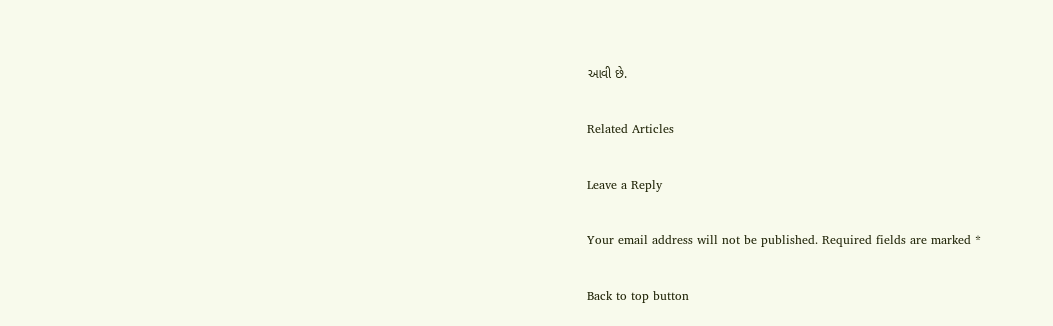આવી છે.

Related Articles

Leave a Reply

Your email address will not be published. Required fields are marked *

Back to top button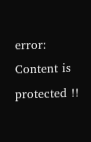error: Content is protected !!